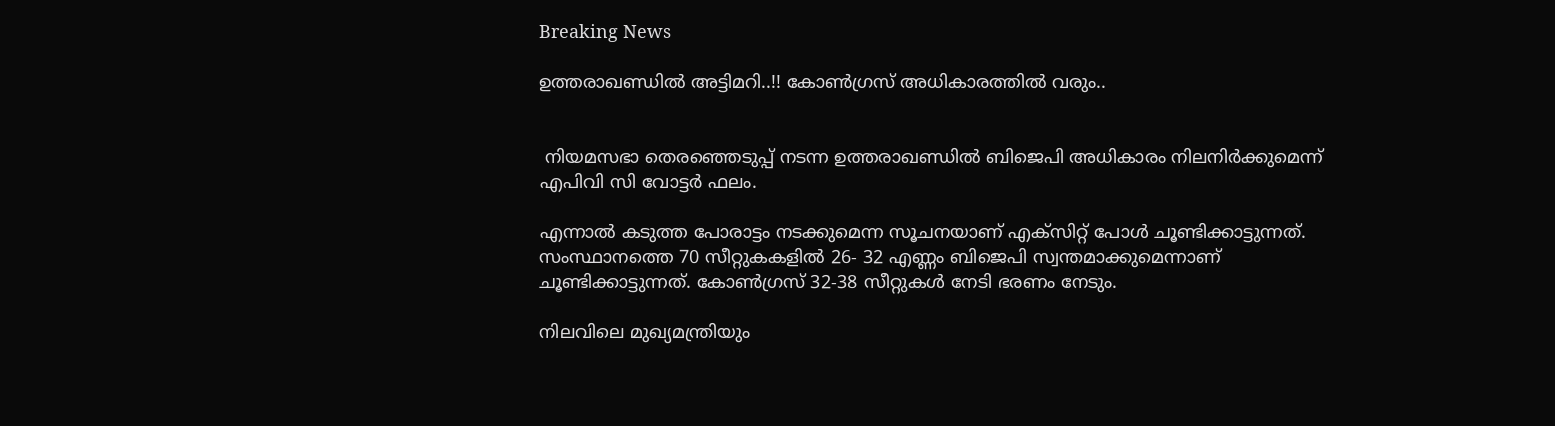Breaking News

ഉത്തരാഖണ്ഡിൽ അട്ടിമറി..!! കോൺഗ്രസ് അധികാരത്തിൽ വരും..


 നിയമസഭാ തെരഞ്ഞെടുപ്പ് നടന്ന ഉത്തരാഖണ്ഡില്‍ ബിജെപി അധികാരം നിലനിര്‍ക്കുമെന്ന് എപിവി സി വോട്ടർ ഫലം.

എന്നാല്‍ കടുത്ത പോരാട്ടം നടക്കുമെന്ന സൂചനയാണ് എക്‌സിറ്റ് പോള്‍ ചൂണ്ടിക്കാട്ടുന്നത്. സംസ്ഥാനത്തെ 70 സീറ്റുകകളില്‍ 26- 32 എണ്ണം ബിജെപി സ്വന്തമാക്കുമെന്നാണ്  ചൂണ്ടിക്കാട്ടുന്നത്. കോണ്‍ഗ്രസ് 32-38 സീറ്റുകള്‍ നേടി ഭരണം നേടും.

നിലവിലെ മുഖ്യമന്ത്രിയും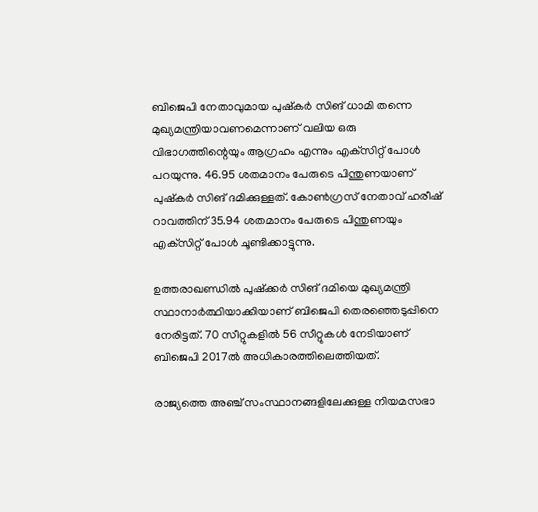ബിജെപി നേതാവുമായ പുഷ്‌കര്‍ സിങ് ധാമി തന്നെ മുഖ്യമന്ത്രിയാവണമെന്നാണ് വലിയ ഒരു വിഭാഗത്തിന്റെയും ആഗ്രഹം എന്നും എക്‌സിറ്റ് പോള്‍ പറയുന്നു. 46.95 ശതമാനം പേരുടെ പിന്തുണയാണ് പുഷ്‌കര്‍ സിങ് ദമിക്കുള്ളത്. കോണ്‍ഗ്രസ് നേതാവ് ഹരീഷ് റാവത്തിന് 35.94 ശതമാനം പേരുടെ പിന്തുണയും എക്‌സിറ്റ് പോള്‍ ചൂണ്ടിക്കാട്ടുന്നു.

ഉത്തരാഖണ്ഡില്‍ പുഷ്‌ക്കര്‍ സിങ് ദമിയെ മുഖ്യമന്ത്രി സ്ഥാനാര്‍ത്ഥിയാക്കിയാണ് ബിജെപി തെരഞ്ഞെടുപ്പിനെ നേരിട്ടത്. 70 സീറ്റുകളില്‍ 56 സീറ്റുകള്‍ നേടിയാണ് ബിജെപി 2017ല്‍ അധികാരത്തിലെത്തിയത്.

രാജ്യത്തെ അഞ്ച് സംസ്ഥാനങ്ങളിലേക്കുള്ള നിയമസഭാ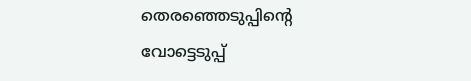തെരഞ്ഞെടുപ്പിന്റെ വോട്ടെടുപ്പ്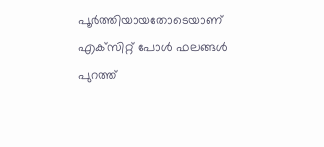പൂര്‍ത്തിയായതോടെയാണ് എക്‌സിറ്റ് പോള്‍ ഫലങ്ങള്‍ പുറത്ത്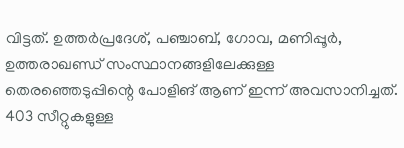വിട്ടത്. ഉത്തര്‍പ്രദേശ്, പഞ്ചാബ്, ഗോവ, മണിപ്പൂര്‍, ഉത്തരാഖണ്ഡ് സംസ്ഥാനങ്ങളിലേക്കുള്ള തെരഞ്ഞെടുപ്പിന്റെ പോളിങ് ആണ് ഇന്ന് അവസാനിച്ചത്. 403 സീറ്റുകളുള്ള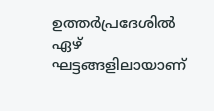ഉത്തര്‍പ്രദേശില്‍ ഏഴ് ഘട്ടങ്ങളിലായാണ്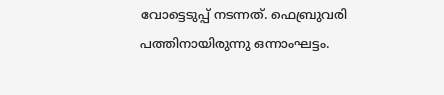വോട്ടെടുപ്പ് നടന്നത്. ഫെബ്രുവരി പത്തിനായിരുന്നു ഒന്നാംഘട്ടം.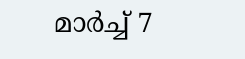മാര്‍ച്ച്‌ 7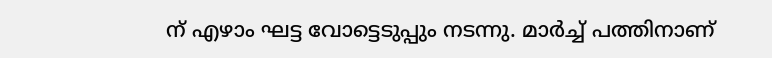ന് എഴാം ഘട്ട വോട്ടെടുപ്പും നടന്നു. മാര്‍ച്ച്‌ പത്തിനാണ്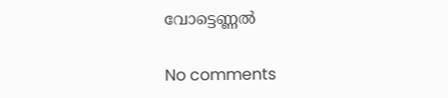വോട്ടെണ്ണല്‍

No comments